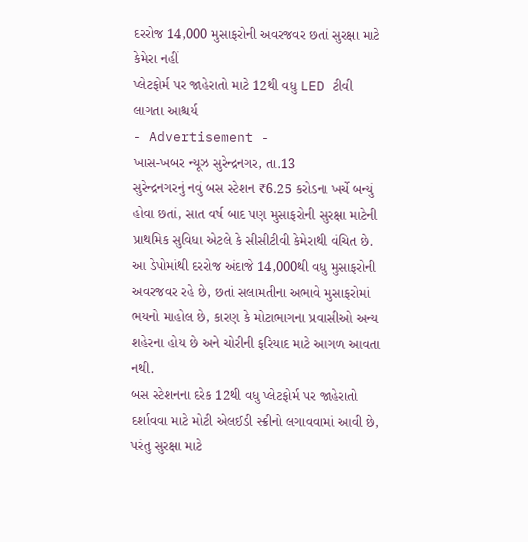દરરોજ 14,000 મુસાફરોની અવરજવર છતાં સુરક્ષા માટે કેમેરા નહીં
પ્લેટફોર્મ પર જાહેરાતો માટે 12થી વધુ LED ટીવી લાગતા આશ્ચર્ય
- Advertisement -
ખાસ-ખબર ન્યૂઝ સુરેન્દ્રનગર, તા.13
સુરેન્દ્રનગરનું નવું બસ સ્ટેશન ₹6.25 કરોડના ખર્ચે બન્યું હોવા છતાં, સાત વર્ષ બાદ પણ મુસાફરોની સુરક્ષા માટેની પ્રાથમિક સુવિધા એટલે કે સીસીટીવી કેમેરાથી વંચિત છે. આ ડેપોમાંથી દરરોજ અંદાજે 14,000થી વધુ મુસાફરોની અવરજવર રહે છે, છતાં સલામતીના અભાવે મુસાફરોમાં ભયનો માહોલ છે, કારણ કે મોટાભાગના પ્રવાસીઓ અન્ય શહેરના હોય છે અને ચોરીની ફરિયાદ માટે આગળ આવતા નથી.
બસ સ્ટેશનના દરેક 12થી વધુ પ્લેટફોર્મ પર જાહેરાતો દર્શાવવા માટે મોટી એલઈડી સ્ક્રીનો લગાવવામાં આવી છે, પરંતુ સુરક્ષા માટે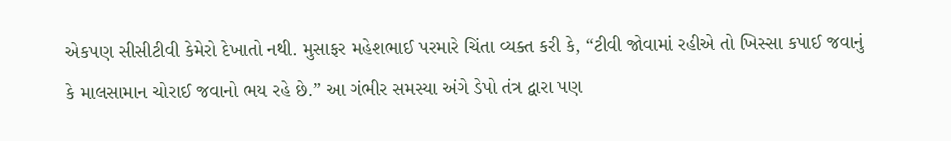એકપણ સીસીટીવી કેમેરો દેખાતો નથી. મુસાફર મહેશભાઈ પરમારે ચિંતા વ્યક્ત કરી કે, “ટીવી જોવામાં રહીએ તો ખિસ્સા કપાઈ જવાનું કે માલસામાન ચોરાઈ જવાનો ભય રહે છે.” આ ગંભીર સમસ્યા અંગે ડેપો તંત્ર દ્વારા પણ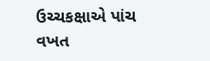ઉચ્ચકક્ષાએ પાંચ વખત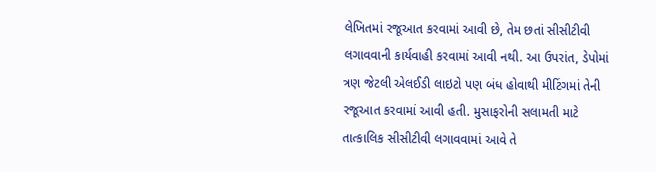લેખિતમાં રજૂઆત કરવામાં આવી છે, તેમ છતાં સીસીટીવી લગાવવાની કાર્યવાહી કરવામાં આવી નથી. આ ઉપરાંત, ડેપોમાં ત્રણ જેટલી એલઈડી લાઇટો પણ બંધ હોવાથી મીટિંગમાં તેની રજૂઆત કરવામાં આવી હતી. મુસાફરોની સલામતી માટે તાત્કાલિક સીસીટીવી લગાવવામાં આવે તે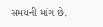સમયની માંગ છે.